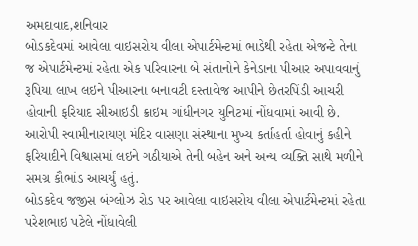અમદાવાદ,શનિવાર
બોડકદેવમાં આવેલા વાઇસરોય વીલા એપાર્ટમેન્ટમાં ભાડેથી રહેતા એજન્ટે તેના જ એપાર્ટમેન્ટમાં રહેતા એક પરિવારના બે સંતાનોને કેનેડાના પીઆર અપાવવાનું રૂપિયા લાખ લઇને પીઆરના બનાવટી દસ્તાવેજ આપીને છેતરપિંડી આચરી હોવાની ફરિયાદ સીઆઇડી ક્રાઇમ ગાંધીનગર યુનિટમાં નોંધવામાં આવી છે. આરોપી સ્વામીનારાયણ મંદિર વાસણા સંસ્થાના મુખ્ય કર્તાહર્તા હોવાનું કહીને ફરિયાદીને વિશ્વાસમાં લઇને ગઠીયાએ તેની બહેન અને અન્ય વ્યક્તિ સાથે મળીને સમગ્ર કૌભાંડ આચર્યું હતું.
બોડકદેવ જજીસ બંગ્લોઝ રોડ પર આવેલા વાઇસરોય વીલા એપાર્ટમેન્ટમાં રહેતા પરેશભાઇ પટેલે નોંધાવેલી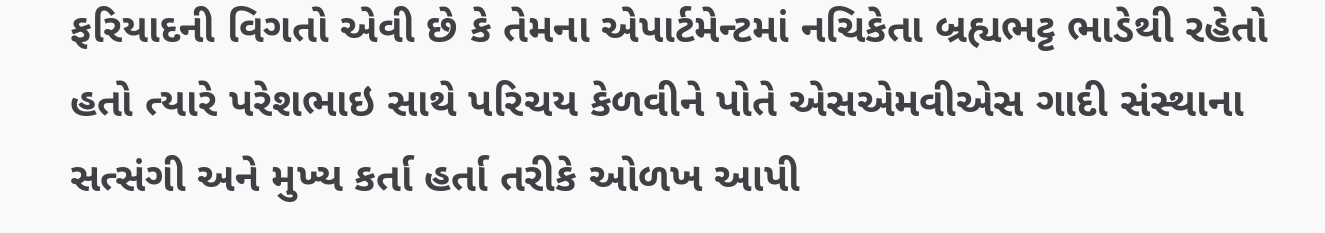ફરિયાદની વિગતો એવી છે કે તેમના એપાર્ટમેન્ટમાં નચિકેતા બ્રહ્યભટ્ટ ભાડેથી રહેતો હતો ત્યારે પરેશભાઇ સાથે પરિચય કેળવીને પોતે એસએમવીએસ ગાદી સંસ્થાના સત્સંગી અને મુખ્ય કર્તા હર્તા તરીકે ઓળખ આપી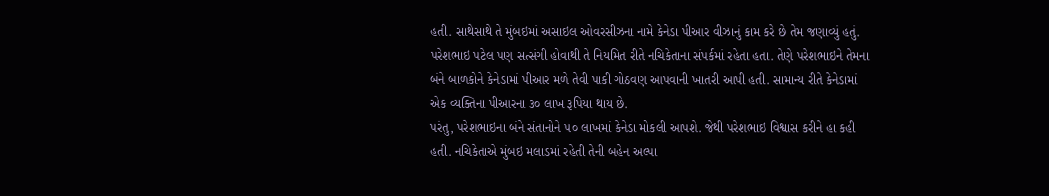હતી. સાથેસાથે તે મુંબઇમાં અસાઇલ ઓવરસીઝના નામે કેનેડા પીઆર વીઝાનું કામ કરે છે તેમ જણાવ્યું હતું. પરેશભાઇ પટેલ પણ સત્સંગી હોવાથી તે નિયમિત રીતે નચિકેતાના સંપર્કમાં રહેતા હતા. તેણે પરેશભાઇને તેમના બંને બાળકોને કેનેડામાં પીઆર મળે તેવી પાકી ગોઠવણ આપવાની ખાતરી આપી હતી. સામાન્ય રીતે કેનેડામાં એક વ્યક્તિના પીઆરના ૩૦ લાખ રૂપિયા થાય છે.
પરંતુ, પરેશભાઇના બંને સંતાનોને ૫૦ લાખમાં કેનેડા મોકલી આપશે. જેથી પરેશભાઇ વિશ્વાસ કરીને હા કહી હતી. નચિકેતાએ મુંબઇ મલાડમાં રહેતી તેની બહેન અલ્પા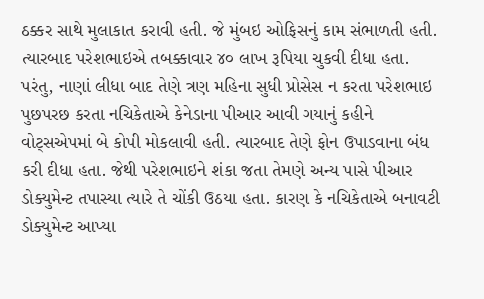ઠક્કર સાથે મુલાકાત કરાવી હતી. જે મુંબઇ ઓફિસનું કામ સંભાળતી હતી. ત્યારબાદ પરેશભાઇએ તબક્કાવાર ૪૦ લાખ રૂપિયા ચુકવી દીધા હતા. પરંતુ, નાણાં લીધા બાદ તેણે ત્રણ મહિના સુધી પ્રોસેસ ન કરતા પરેશભાઇ પુછપરછ કરતા નચિકેતાએ કેનેડાના પીઆર આવી ગયાનું કહીને વોટ્સએપમાં બે કોપી મોકલાવી હતી. ત્યારબાદ તેણે ફોન ઉપાડવાના બંધ કરી દીધા હતા. જેથી પરેશભાઇને શંકા જતા તેમણે અન્ય પાસે પીઆર ડોક્યુમેન્ટ તપાસ્યા ત્યારે તે ચોંકી ઉઠયા હતા. કારણ કે નચિકેતાએ બનાવટી ડોક્યુમેન્ટ આપ્યા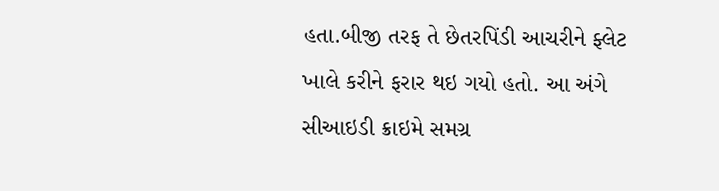હતા.બીજી તરફ તે છેતરપિંડી આચરીને ફ્લેટ ખાલે કરીને ફરાર થઇ ગયો હતો. આ અંગે સીઆઇડી ક્રાઇમે સમગ્ર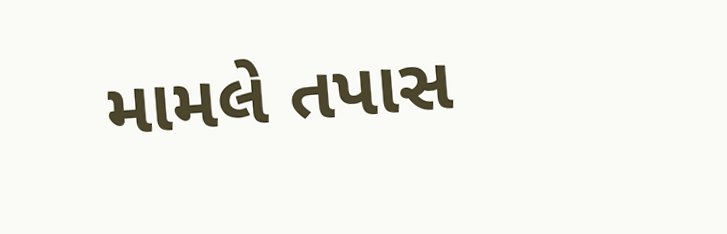મામલે તપાસ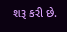શરૂ કરી છે.